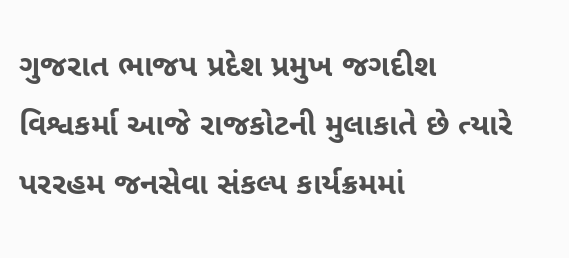ગુજરાત ભાજપ પ્રદેશ પ્રમુખ જગદીશ વિશ્વકર્મા આજે રાજકોટની મુલાકાતે છે ત્યારે પરરહમ જનસેવા સંકલ્પ કાર્યક્રમમાં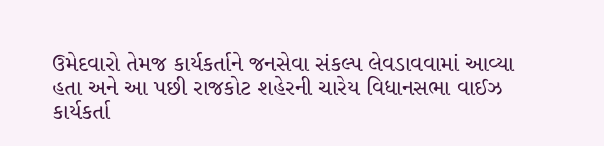ઉમેદવારો તેમજ કાર્યકર્તાને જનસેવા સંકલ્પ લેવડાવવામાં આવ્યા હતા અને આ પછી રાજકોટ શહેરની ચારેય વિધાનસભા વાઈઝ કાર્યકર્તા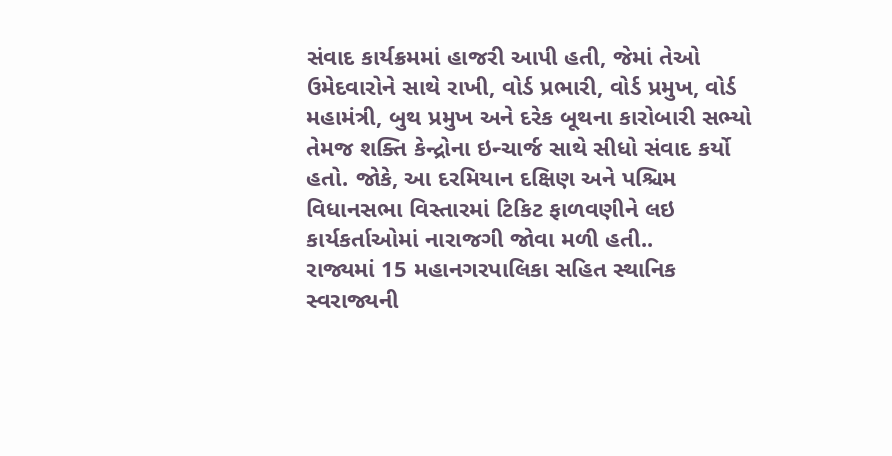સંવાદ કાર્યક્રમમાં હાજરી આપી હતી, જેમાં તેઓ ઉમેદવારોને સાથે રાખી, વોર્ડ પ્રભારી, વોર્ડ પ્રમુખ, વોર્ડ મહામંત્રી, બુથ પ્રમુખ અને દરેક બૂથના કારોબારી સભ્યો તેમજ શક્તિ કેન્દ્રોના ઇન્ચાર્જ સાથે સીધો સંવાદ કર્યો હતો. જોકે, આ દરમિયાન દક્ષિણ અને પશ્ચિમ વિધાનસભા વિસ્તારમાં ટિકિટ ફાળવણીને લઇ કાર્યકર્તાઓમાં નારાજગી જોવા મળી હતી..
રાજ્યમાં 15 મહાનગરપાલિકા સહિત સ્થાનિક સ્વરાજ્યની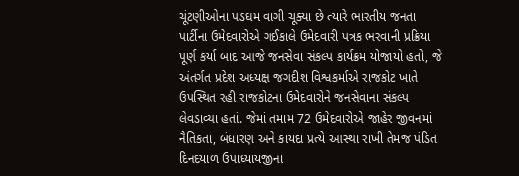ચૂંટણીઓના પડઘમ વાગી ચૂક્યા છે ત્યારે ભારતીય જનતા પાર્ટીના ઉમેદવારોએ ગઈકાલે ઉમેદવારી પત્રક ભરવાની પ્રક્રિયા પૂર્ણ કર્યા બાદ આજે જનસેવા સંકલ્પ કાર્યક્રમ યોજાયો હતો, જે અંતર્ગત પ્રદેશ અધ્યક્ષ જગદીશ વિશ્વકર્માએ રાજકોટ ખાતે ઉપસ્થિત રહી રાજકોટના ઉમેદવારોને જનસેવાના સંકલ્પ લેવડાવ્યા હતાં. જેમાં તમામ 72 ઉમેદવારોએ જાહેર જીવનમાં નૈતિકતા, બંધારણ અને કાયદા પ્રત્યે આસ્થા રાખી તેમજ પંડિત દિનદયાળ ઉપાધ્યાયજીના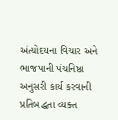અંત્યોદયના વિચાર અને ભાજપાની પંચનિષ્ઠા અનુસરી કાર્ય કરવાની પ્રતિબદ્ધતા વ્યક્ત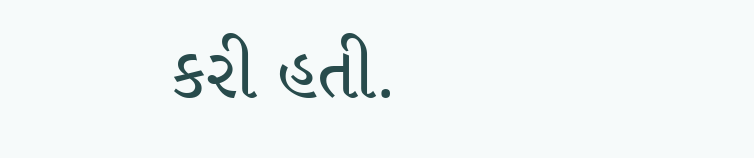કરી હતી.